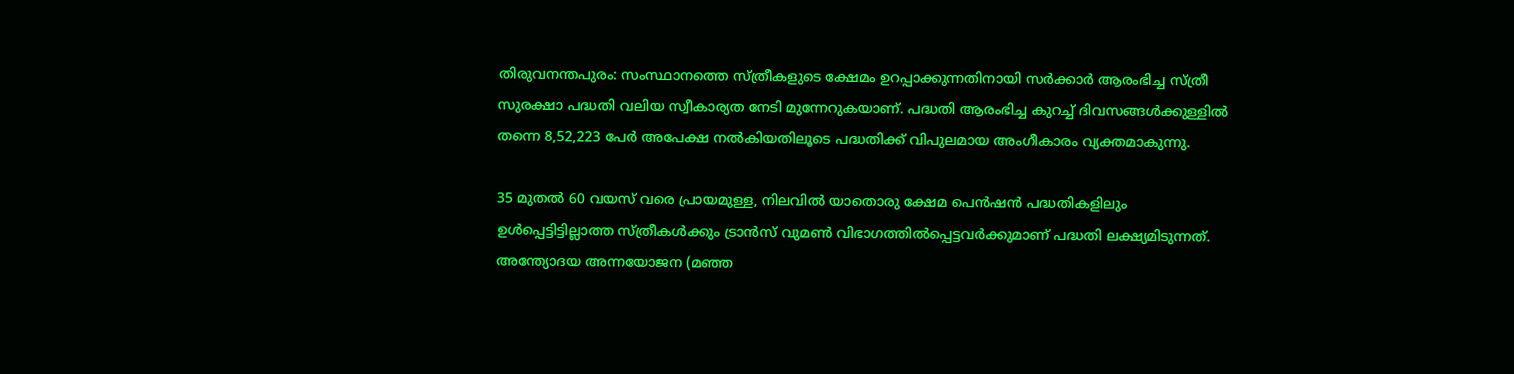തിരുവനന്തപുരം: സംസ്ഥാനത്തെ സ്ത്രീകളുടെ ക്ഷേമം ഉറപ്പാക്കുന്നതിനായി സർക്കാർ ആരംഭിച്ച സ്ത്രീ സുരക്ഷാ പദ്ധതി വലിയ സ്വീകാര്യത നേടി മുന്നേറുകയാണ്. പദ്ധതി ആരംഭിച്ച കുറച്ച് ദിവസങ്ങൾക്കുള്ളിൽ തന്നെ 8,52,223 പേർ അപേക്ഷ നൽകിയതിലൂടെ പദ്ധതിക്ക് വിപുലമായ അംഗീകാരം വ്യക്തമാകുന്നു.

35 മുതൽ 60 വയസ് വരെ പ്രായമുള്ള, നിലവിൽ യാതൊരു ക്ഷേമ പെൻഷൻ പദ്ധതികളിലും ഉൾപ്പെട്ടിട്ടില്ലാത്ത സ്ത്രീകൾക്കും ട്രാൻസ് വുമൺ വിഭാഗത്തിൽപ്പെട്ടവർക്കുമാണ് പദ്ധതി ലക്ഷ്യമിടുന്നത്. അന്ത്യോദയ അന്നയോജന (മഞ്ഞ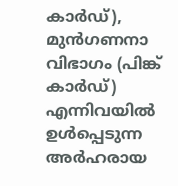കാർഡ്), മുൻഗണനാ വിഭാഗം (പിങ്ക് കാർഡ്) എന്നിവയിൽ ഉൾപ്പെടുന്ന അർഹരായ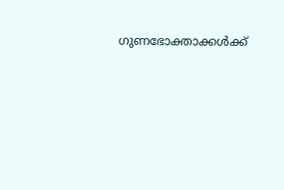ഗുണഭോക്താക്കൾക്ക്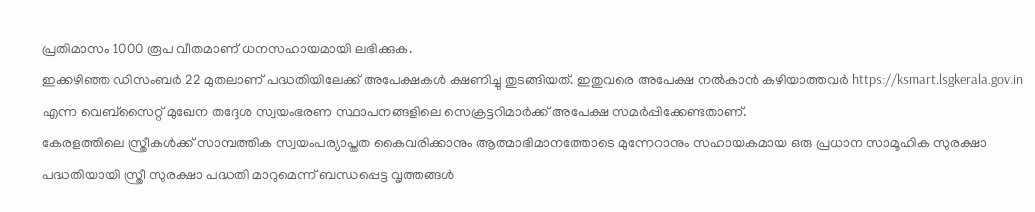പ്രതിമാസം 1000 രൂപ വീതമാണ് ധനസഹായമായി ലഭിക്കുക.
ഇക്കഴിഞ്ഞ ഡിസംബർ 22 മുതലാണ് പദ്ധതിയിലേക്ക് അപേക്ഷകൾ ക്ഷണിച്ചു തുടങ്ങിയത്. ഇതുവരെ അപേക്ഷ നൽകാൻ കഴിയാത്തവർ https://ksmart.lsgkerala.gov.in എന്ന വെബ്സൈറ്റ് മുഖേന തദ്ദേശ സ്വയംഭരണ സ്ഥാപനങ്ങളിലെ സെക്രട്ടറിമാർക്ക് അപേക്ഷ സമർപ്പിക്കേണ്ടതാണ്.
കേരളത്തിലെ സ്ത്രീകൾക്ക് സാമ്പത്തിക സ്വയംപര്യാപ്തത കൈവരിക്കാനും ആത്മാഭിമാനത്തോടെ മുന്നേറാനും സഹായകമായ ഒരു പ്രധാന സാമൂഹിക സുരക്ഷാ പദ്ധതിയായി സ്ത്രീ സുരക്ഷാ പദ്ധതി മാറുമെന്ന് ബന്ധപ്പെട്ട വൃത്തങ്ങൾ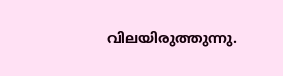വിലയിരുത്തുന്നു.